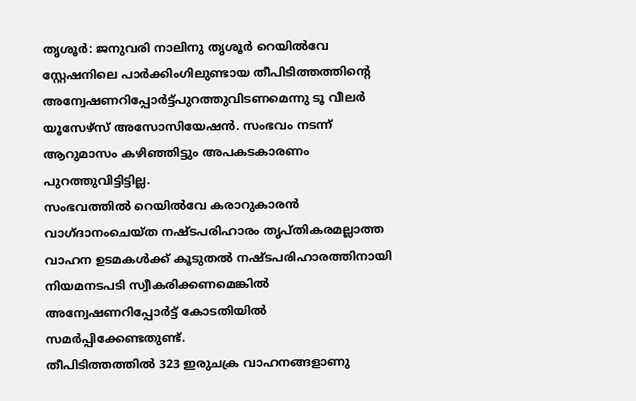തൃശൂർ: ജനുവരി നാലിനു തൃശൂർ റെയിൽവേ സ്റ്റേഷനിലെ പാർക്കിംഗിലുണ്ടായ തീപിടിത്തത്തിന്റെ അന്വേഷണറിപ്പോർട്ട്പുറത്തുവിടണമെന്നു ടൂ വീലർ യൂസേഴ്സ് അസോസിയേഷൻ. സംഭവം നടന്ന് ആറുമാസം കഴിഞ്ഞിട്ടും അപകടകാരണം പുറത്തുവിട്ടിട്ടില്ല.
സംഭവത്തിൽ റെയിൽവേ കരാറുകാരൻ വാഗ്ദാനംചെയ്ത നഷ്ടപരിഹാരം തൃപ്തികരമല്ലാത്ത വാഹന ഉടമകൾക്ക് കൂടുതൽ നഷ്ടപരിഹാരത്തിനായി നിയമനടപടി സ്വീകരിക്കണമെങ്കിൽ അന്വേഷണറിപ്പോർട്ട് കോടതിയിൽ സമർപ്പിക്കേണ്ടതുണ്ട്.
തീപിടിത്തത്തിൽ 323 ഇരുചക്ര വാഹനങ്ങളാണു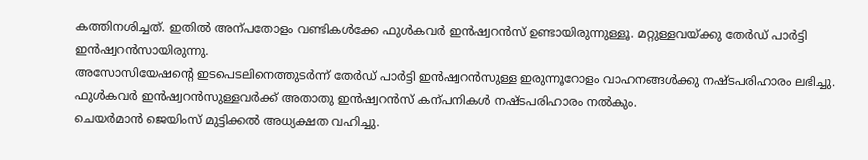കത്തിനശിച്ചത്. ഇതിൽ അന്പതോളം വണ്ടികൾക്കേ ഫുൾകവർ ഇൻഷ്വറൻസ് ഉണ്ടായിരുന്നുള്ളൂ. മറ്റുള്ളവയ്ക്കു തേർഡ് പാർട്ടി ഇൻഷ്വറൻസായിരുന്നു.
അസോസിയേഷന്റെ ഇടപെടലിനെത്തുടർന്ന് തേർഡ് പാർട്ടി ഇൻഷ്വറൻസുള്ള ഇരുന്നൂറോളം വാഹനങ്ങൾക്കു നഷ്ടപരിഹാരം ലഭിച്ചു. ഫുൾകവർ ഇൻഷ്വറൻസുള്ളവർക്ക് അതാതു ഇൻഷ്വറൻസ് കന്പനികൾ നഷ്ടപരിഹാരം നൽകും.
ചെയർമാൻ ജെയിംസ് മുട്ടിക്കൽ അധ്യക്ഷത വഹിച്ചു.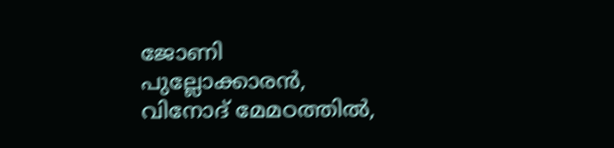ജോണി പുല്ലോക്കാരൻ, വിനോദ് മേമഠത്തിൽ,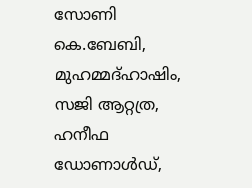സോണി കെ.ബേബി, മുഹമ്മദ്ഹാഷിം, സജി ആറ്റത്ര, ഹനീഫ ഡോണാൾഡ്,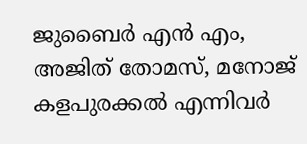ജുബൈർ എൻ എം, അജിത് തോമസ്, മനോജ് കളപുരക്കൽ എന്നിവർ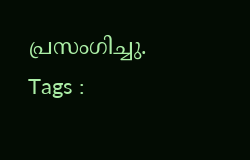പ്രസംഗിച്ചു.
Tags :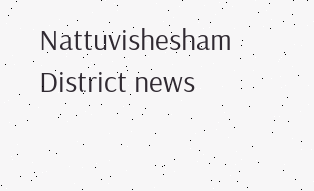Nattuvishesham District news